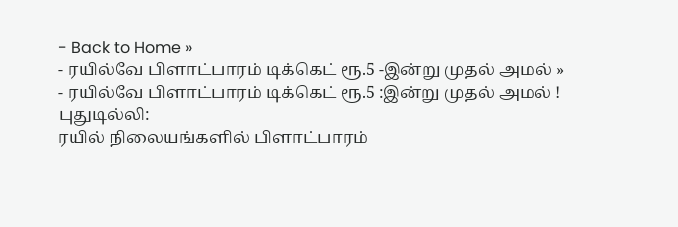- Back to Home »
- ரயில்வே பிளாட்பாரம் டிக்கெட் ரூ.5 -இன்று முதல் அமல் »
- ரயில்வே பிளாட்பாரம் டிக்கெட் ரூ.5 :இன்று முதல் அமல் !
புதுடில்லி:
ரயில் நிலையங்களில் பிளாட்பாரம்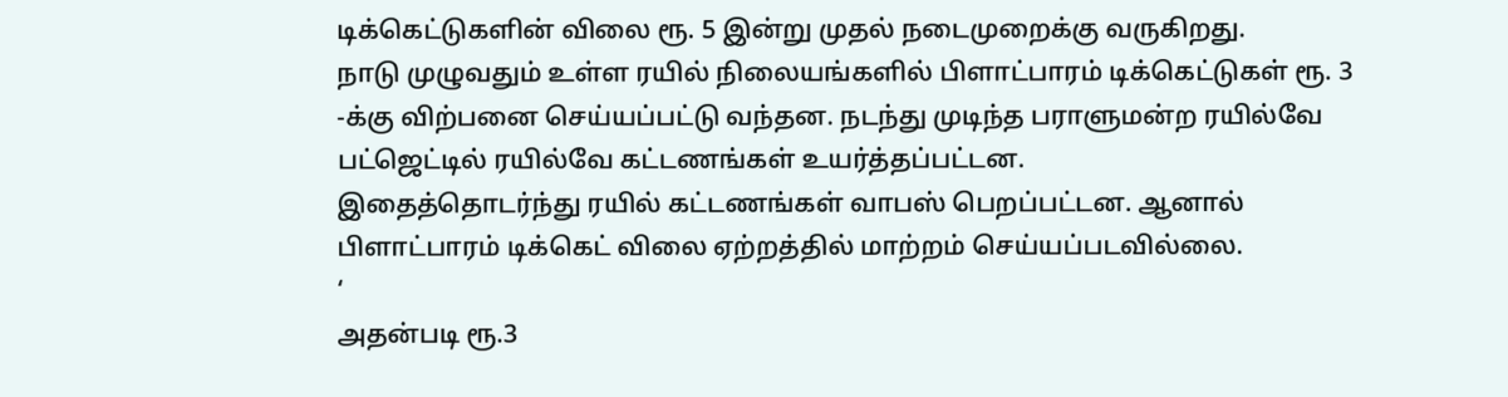டிக்கெட்டுகளின் விலை ரூ. 5 இன்று முதல் நடைமுறைக்கு வருகிறது.
நாடு முழுவதும் உள்ள ரயில் நிலையங்களில் பிளாட்பாரம் டிக்கெட்டுகள் ரூ. 3 -க்கு விற்பனை செய்யப்பட்டு வந்தன. நடந்து முடிந்த பராளுமன்ற ரயில்வே பட்ஜெட்டில் ரயில்வே கட்டணங்கள் உயர்த்தப்பட்டன.
இதைத்தொடர்ந்து ரயில் கட்டணங்கள் வாபஸ் பெறப்பட்டன. ஆனால்
பிளாட்பாரம் டிக்கெட் விலை ஏற்றத்தில் மாற்றம் செய்யப்படவில்லை.
‘
அதன்படி ரூ.3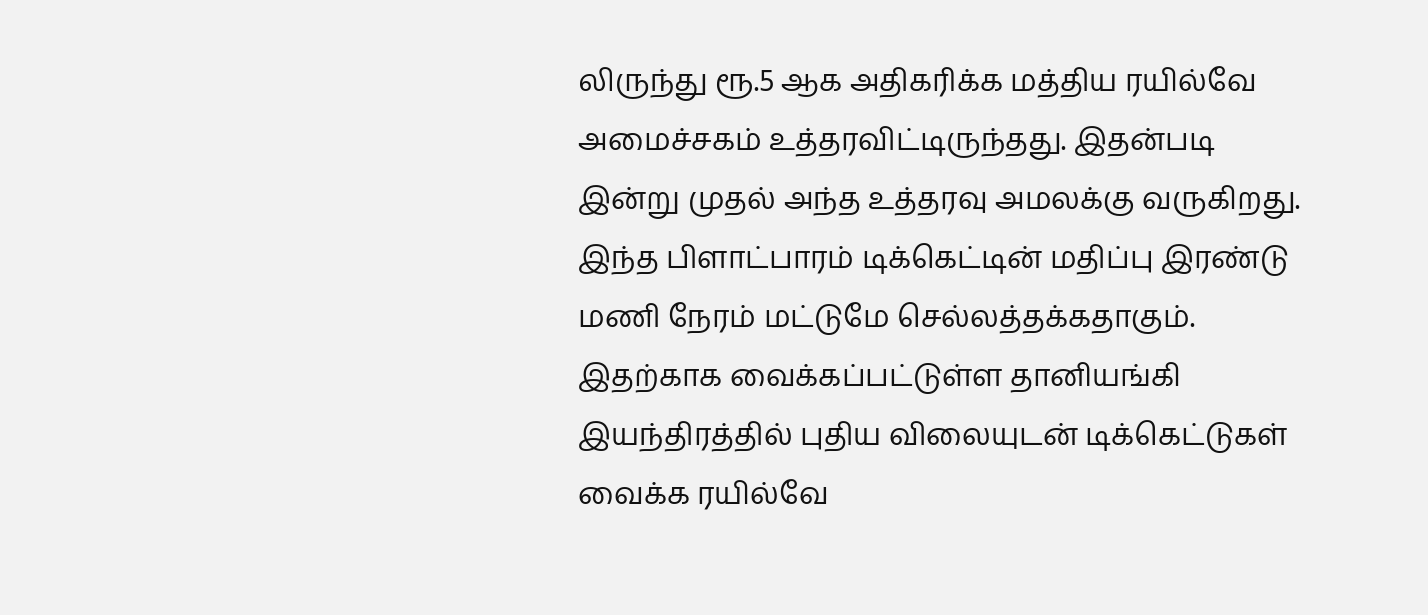லிருந்து ரூ.5 ஆக அதிகரிக்க மத்திய ரயில்வே அமைச்சகம் உத்தரவிட்டிருந்தது. இதன்படி இன்று முதல் அந்த உத்தரவு அமலக்கு வருகிறது.
இந்த பிளாட்பாரம் டிக்கெட்டின் மதிப்பு இரண்டு மணி நேரம் மட்டுமே செல்லத்தக்கதாகும். இதற்காக வைக்கப்பட்டுள்ள தானியங்கி இயந்திரத்தில் புதிய விலையுடன் டிக்கெட்டுகள் வைக்க ரயில்வே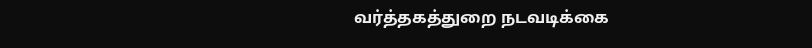வர்த்தகத்துறை நடவடிக்கை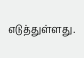எடுத்துள்ளது.